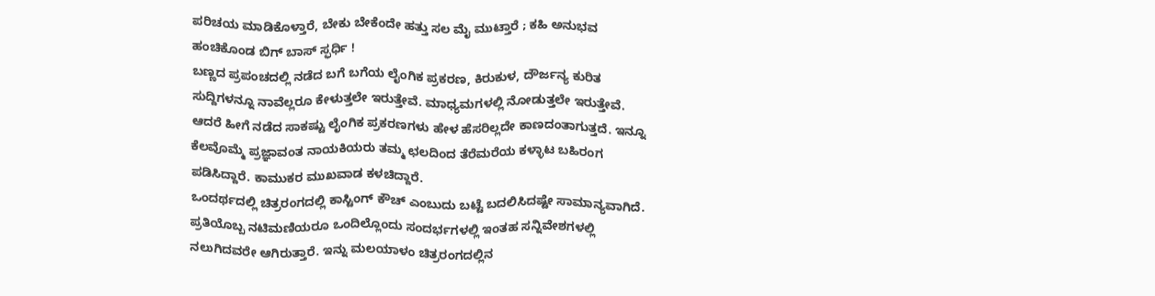ಪರಿಚಯ ಮಾಡಿಕೊಳ್ತಾರೆ, ಬೇಕು ಬೇಕೆಂದೇ ಹತ್ತು ಸಲ ಮೈ ಮುಟ್ತಾರೆ ; ಕಹಿ ಅನುಭವ ಹಂಚಿಕೊಂಡ ಬಿಗ್ ಬಾಸ್ ಸ್ಫರ್ಧಿ !
ಬಣ್ಣದ ಪ್ರಪಂಚದಲ್ಲಿ ನಡೆದ ಬಗೆ ಬಗೆಯ ಲೈಂಗಿಕ ಪ್ರಕರಣ, ಕಿರುಕುಳ, ದೌರ್ಜನ್ಯ ಕುರಿತ ಸುದ್ದಿಗಳನ್ನೂ ನಾವೆಲ್ಲರೂ ಕೇಳುತ್ತಲೇ ಇರುತ್ತೇವೆ. ಮಾಧ್ಯಮಗಳಲ್ಲಿ ನೋಡುತ್ತಲೇ ಇರುತ್ತೇವೆ. ಆದರೆ ಹೀಗೆ ನಡೆದ ಸಾಕಷ್ಟು ಲೈಂಗಿಕ ಪ್ರಕರಣಗಳು ಹೇಳ ಹೆಸರಿಲ್ಲದೇ ಕಾಣದಂತಾಗುತ್ತದೆ. ಇನ್ನೂ ಕೆಲವೊಮ್ಮೆ ಪ್ರಜ್ಞಾವಂತ ನಾಯಕಿಯರು ತಮ್ಮ ಛಲದಿಂದ ತೆರೆಮರೆಯ ಕಳ್ಳಾಟ ಬಹಿರಂಗ ಪಡಿಸಿದ್ದಾರೆ. ಕಾಮುಕರ ಮುಖವಾಡ ಕಳಚಿದ್ದಾರೆ.
ಒಂದರ್ಥದಲ್ಲಿ ಚಿತ್ರರಂಗದಲ್ಲಿ ಕಾಸ್ಟಿಂಗ್ ಕೌಚ್ ಎಂಬುದು ಬಟ್ಟೆ ಬದಲಿಸಿದಷ್ಟೇ ಸಾಮಾನ್ಯವಾಗಿದೆ. ಪ್ರತಿಯೊಬ್ಬ ನಟಿಮಣಿಯರೂ ಒಂದಿಲ್ಲೊಂದು ಸಂದರ್ಭಗಳಲ್ಲಿ ಇಂತಹ ಸನ್ನಿವೇಶಗಳಲ್ಲಿ ನಲುಗಿದವರೇ ಆಗಿರುತ್ತಾರೆ. ಇನ್ನು ಮಲಯಾಳಂ ಚಿತ್ರರಂಗದಲ್ಲಿನ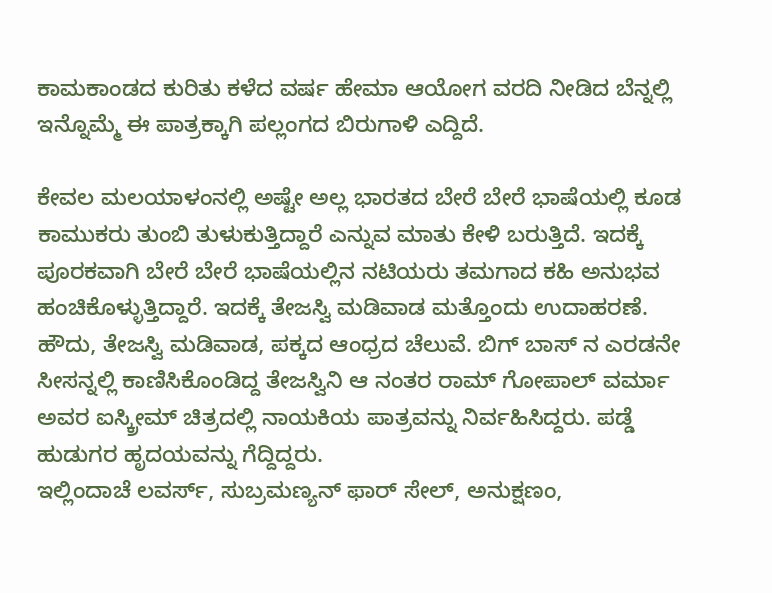ಕಾಮಕಾಂಡದ ಕುರಿತು ಕಳೆದ ವರ್ಷ ಹೇಮಾ ಆಯೋಗ ವರದಿ ನೀಡಿದ ಬೆನ್ನಲ್ಲಿ ಇನ್ನೊಮ್ಮೆ ಈ ಪಾತ್ರಕ್ಕಾಗಿ ಪಲ್ಲಂಗದ ಬಿರುಗಾಳಿ ಎದ್ದಿದೆ.

ಕೇವಲ ಮಲಯಾಳಂನಲ್ಲಿ ಅಷ್ಟೇ ಅಲ್ಲ ಭಾರತದ ಬೇರೆ ಬೇರೆ ಭಾಷೆಯಲ್ಲಿ ಕೂಡ ಕಾಮುಕರು ತುಂಬಿ ತುಳುಕುತ್ತಿದ್ದಾರೆ ಎನ್ನುವ ಮಾತು ಕೇಳಿ ಬರುತ್ತಿದೆ. ಇದಕ್ಕೆ ಪೂರಕವಾಗಿ ಬೇರೆ ಬೇರೆ ಭಾಷೆಯಲ್ಲಿನ ನಟಿಯರು ತಮಗಾದ ಕಹಿ ಅನುಭವ ಹಂಚಿಕೊಳ್ಳುತ್ತಿದ್ದಾರೆ. ಇದಕ್ಕೆ ತೇಜಸ್ವಿ ಮಡಿವಾಡ ಮತ್ತೊಂದು ಉದಾಹರಣೆ.
ಹೌದು, ತೇಜಸ್ವಿ ಮಡಿವಾಡ, ಪಕ್ಕದ ಆಂಧ್ರದ ಚೆಲುವೆ. ಬಿಗ್ ಬಾಸ್ ನ ಎರಡನೇ ಸೀಸನ್ನಲ್ಲಿ ಕಾಣಿಸಿಕೊಂಡಿದ್ದ ತೇಜಸ್ವಿನಿ ಆ ನಂತರ ರಾಮ್ ಗೋಪಾಲ್ ವರ್ಮಾ ಅವರ ಐಸ್ಕ್ರೀಮ್ ಚಿತ್ರದಲ್ಲಿ ನಾಯಕಿಯ ಪಾತ್ರವನ್ನು ನಿರ್ವಹಿಸಿದ್ದರು. ಪಡ್ಡೆ ಹುಡುಗರ ಹೃದಯವನ್ನು ಗೆದ್ದಿದ್ದರು.
ಇಲ್ಲಿಂದಾಚೆ ಲವರ್ಸ್, ಸುಬ್ರಮಣ್ಯನ್ ಫಾರ್ ಸೇಲ್, ಅನುಕ್ಷಣಂ,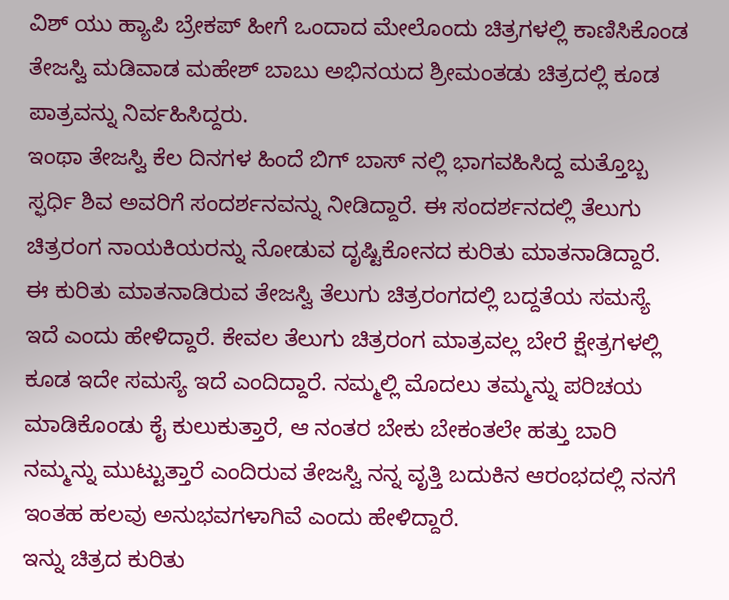ವಿಶ್ ಯು ಹ್ಯಾಪಿ ಬ್ರೇಕಪ್ ಹೀಗೆ ಒಂದಾದ ಮೇಲೊಂದು ಚಿತ್ರಗಳಲ್ಲಿ ಕಾಣಿಸಿಕೊಂಡ ತೇಜಸ್ವಿ ಮಡಿವಾಡ ಮಹೇಶ್ ಬಾಬು ಅಭಿನಯದ ಶ್ರೀಮಂತಡು ಚಿತ್ರದಲ್ಲಿ ಕೂಡ ಪಾತ್ರವನ್ನು ನಿರ್ವಹಿಸಿದ್ದರು.
ಇಂಥಾ ತೇಜಸ್ವಿ ಕೆಲ ದಿನಗಳ ಹಿಂದೆ ಬಿಗ್ ಬಾಸ್ ನಲ್ಲಿ ಭಾಗವಹಿಸಿದ್ದ ಮತ್ತೊಬ್ಬ ಸ್ಫರ್ಧಿ ಶಿವ ಅವರಿಗೆ ಸಂದರ್ಶನವನ್ನು ನೀಡಿದ್ದಾರೆ. ಈ ಸಂದರ್ಶನದಲ್ಲಿ ತೆಲುಗು ಚಿತ್ರರಂಗ ನಾಯಕಿಯರನ್ನು ನೋಡುವ ದೃಷ್ಟಿಕೋನದ ಕುರಿತು ಮಾತನಾಡಿದ್ದಾರೆ.
ಈ ಕುರಿತು ಮಾತನಾಡಿರುವ ತೇಜಸ್ವಿ ತೆಲುಗು ಚಿತ್ರರಂಗದಲ್ಲಿ ಬದ್ದತೆಯ ಸಮಸ್ಯೆ ಇದೆ ಎಂದು ಹೇಳಿದ್ದಾರೆ. ಕೇವಲ ತೆಲುಗು ಚಿತ್ರರಂಗ ಮಾತ್ರವಲ್ಲ ಬೇರೆ ಕ್ಷೇತ್ರಗಳಲ್ಲಿ ಕೂಡ ಇದೇ ಸಮಸ್ಯೆ ಇದೆ ಎಂದಿದ್ದಾರೆ. ನಮ್ಮಲ್ಲಿ ಮೊದಲು ತಮ್ಮನ್ನು ಪರಿಚಯ ಮಾಡಿಕೊಂಡು ಕೈ ಕುಲುಕುತ್ತಾರೆ, ಆ ನಂತರ ಬೇಕು ಬೇಕಂತಲೇ ಹತ್ತು ಬಾರಿ ನಮ್ಮನ್ನು ಮುಟ್ಟುತ್ತಾರೆ ಎಂದಿರುವ ತೇಜಸ್ವಿ ನನ್ನ ವೃತ್ತಿ ಬದುಕಿನ ಆರಂಭದಲ್ಲಿ ನನಗೆ ಇಂತಹ ಹಲವು ಅನುಭವಗಳಾಗಿವೆ ಎಂದು ಹೇಳಿದ್ದಾರೆ.
ಇನ್ನು ಚಿತ್ರದ ಕುರಿತು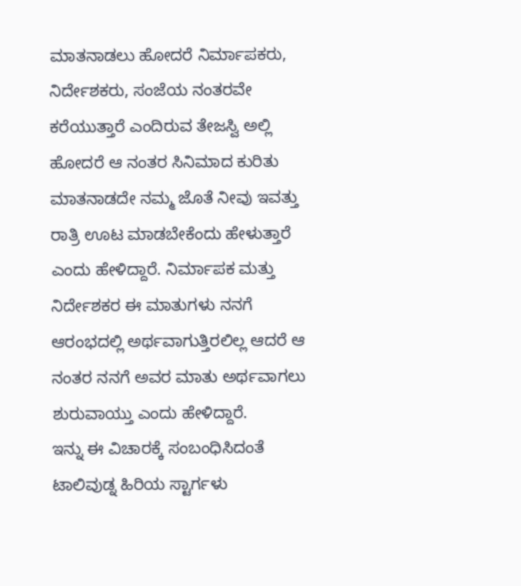ಮಾತನಾಡಲು ಹೋದರೆ ನಿರ್ಮಾಪಕರು, ನಿರ್ದೇಶಕರು, ಸಂಜೆಯ ನಂತರವೇ ಕರೆಯುತ್ತಾರೆ ಎಂದಿರುವ ತೇಜಸ್ವಿ ಅಲ್ಲಿ ಹೋದರೆ ಆ ನಂತರ ಸಿನಿಮಾದ ಕುರಿತು ಮಾತನಾಡದೇ ನಮ್ಮ ಜೊತೆ ನೀವು ಇವತ್ತು ರಾತ್ರಿ ಊಟ ಮಾಡಬೇಕೆಂದು ಹೇಳುತ್ತಾರೆ ಎಂದು ಹೇಳಿದ್ದಾರೆ. ನಿರ್ಮಾಪಕ ಮತ್ತು ನಿರ್ದೇಶಕರ ಈ ಮಾತುಗಳು ನನಗೆ ಆರಂಭದಲ್ಲಿ ಅರ್ಥವಾಗುತ್ತಿರಲಿಲ್ಲ ಆದರೆ ಆ ನಂತರ ನನಗೆ ಅವರ ಮಾತು ಅರ್ಥವಾಗಲು ಶುರುವಾಯ್ತು ಎಂದು ಹೇಳಿದ್ದಾರೆ.
ಇನ್ನು ಈ ವಿಚಾರಕ್ಕೆ ಸಂಬಂಧಿಸಿದಂತೆ ಟಾಲಿವುಡ್ನ ಹಿರಿಯ ಸ್ಟಾರ್ಗಳು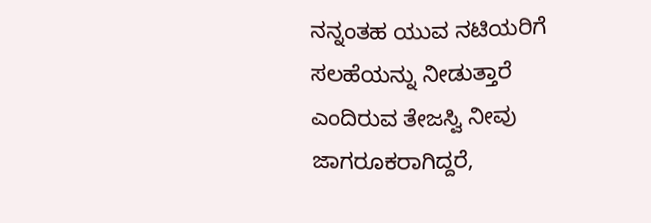ನನ್ನಂತಹ ಯುವ ನಟಿಯರಿಗೆ ಸಲಹೆಯನ್ನು ನೀಡುತ್ತಾರೆ ಎಂದಿರುವ ತೇಜಸ್ವಿ ನೀವು ಜಾಗರೂಕರಾಗಿದ್ದರೆ,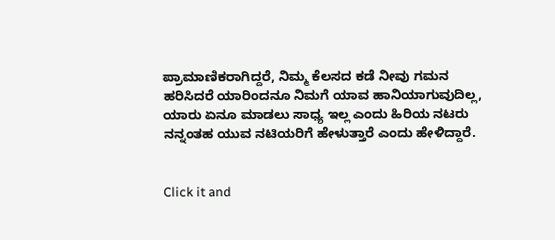ಪ್ರಾಮಾಣಿಕರಾಗಿದ್ದರೆ, ನಿಮ್ಮ ಕೆಲಸದ ಕಡೆ ನೀವು ಗಮನ ಹರಿಸಿದರೆ ಯಾರಿಂದನೂ ನಿಮಗೆ ಯಾವ ಹಾನಿಯಾಗುವುದಿಲ್ಲ, ಯಾರು ಏನೂ ಮಾಡಲು ಸಾಧ್ಯ ಇಲ್ಲ ಎಂದು ಹಿರಿಯ ನಟರು ನನ್ನಂತಹ ಯುವ ನಟಿಯರಿಗೆ ಹೇಳುತ್ತಾರೆ ಎಂದು ಹೇಳಿದ್ದಾರೆ.


Click it and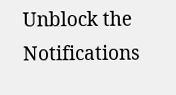Unblock the Notifications